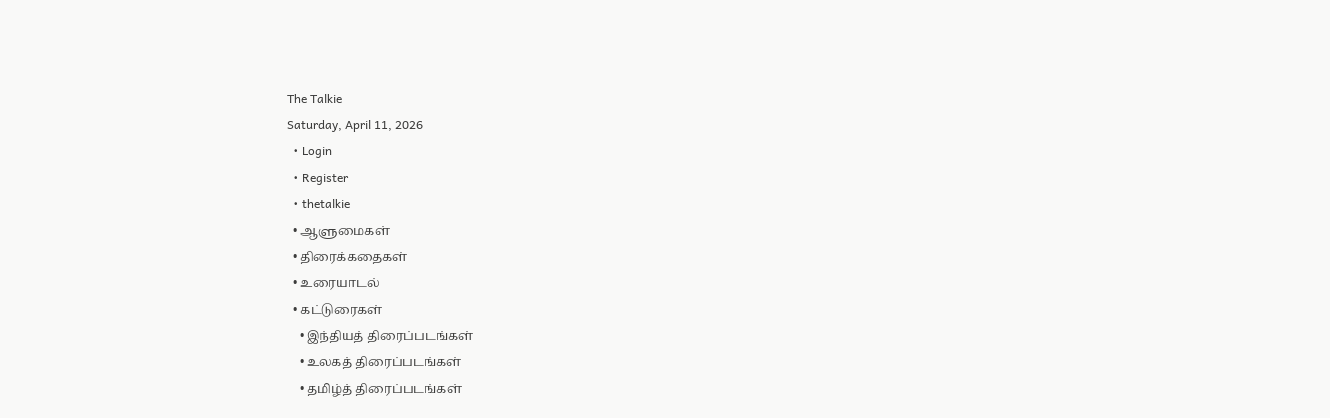The Talkie
Saturday, April 11, 2026
  • Login
  • Register
  • thetalkie
  • ஆளுமைகள்
  • திரைக்கதைகள்
  • உரையாடல்
  • கட்டுரைகள்
    • இந்தியத் திரைப்படங்கள்
    • உலகத் திரைப்படங்கள்
    • தமிழ்த் திரைப்படங்கள்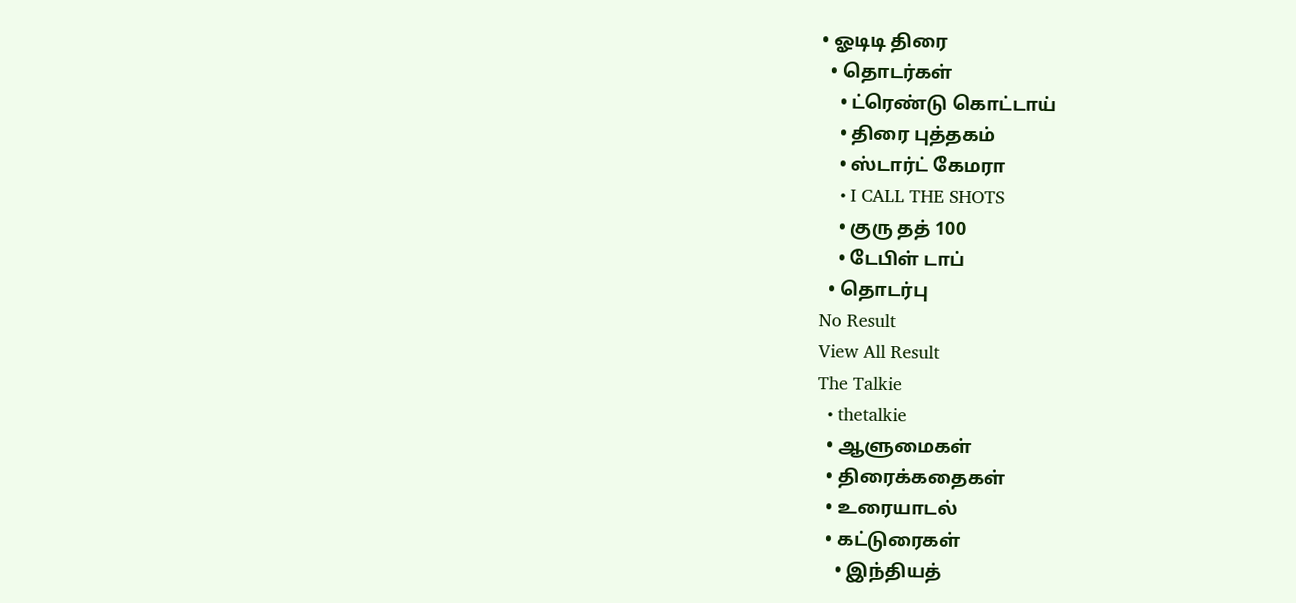• ஓடிடி திரை
  • தொடர்கள்
    • ட்ரெண்டு கொட்டாய்
    • திரை புத்தகம்
    • ஸ்டார்ட் கேமரா
    • I CALL THE SHOTS
    • குரு தத் 100
    • டேபிள் டாப்
  • தொடர்பு
No Result
View All Result
The Talkie
  • thetalkie
  • ஆளுமைகள்
  • திரைக்கதைகள்
  • உரையாடல்
  • கட்டுரைகள்
    • இந்தியத்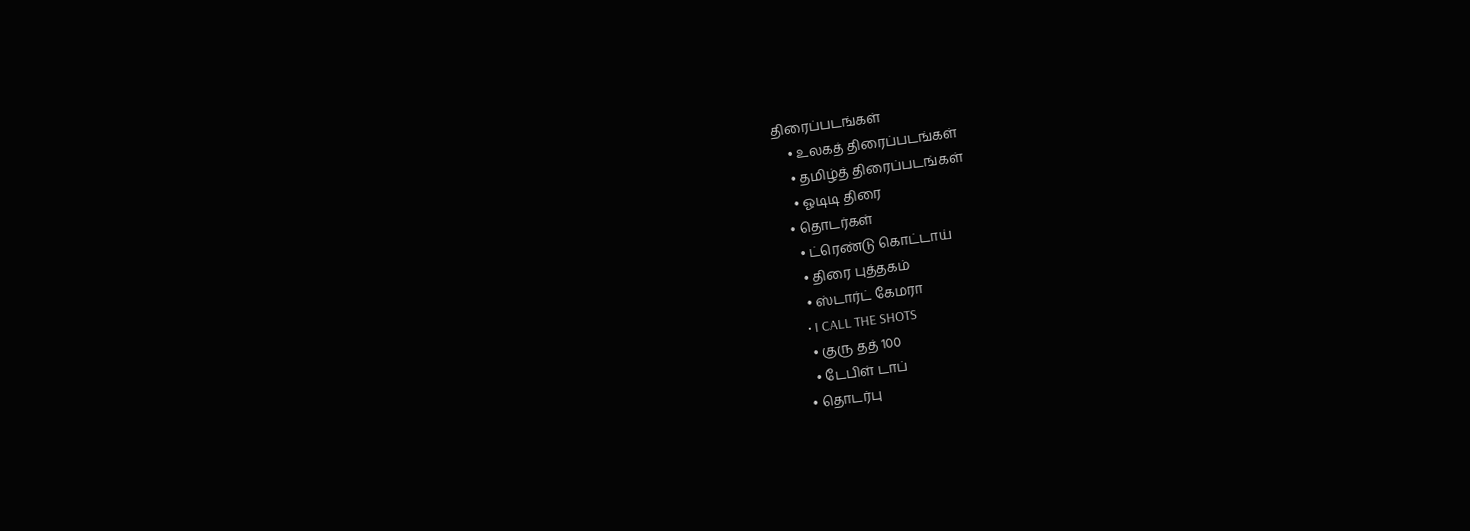திரைப்படங்கள்
    • உலகத் திரைப்படங்கள்
    • தமிழ்த் திரைப்படங்கள்
    • ஓடிடி திரை
  • தொடர்கள்
    • ட்ரெண்டு கொட்டாய்
    • திரை புத்தகம்
    • ஸ்டார்ட் கேமரா
    • I CALL THE SHOTS
    • குரு தத் 100
    • டேபிள் டாப்
  • தொடர்பு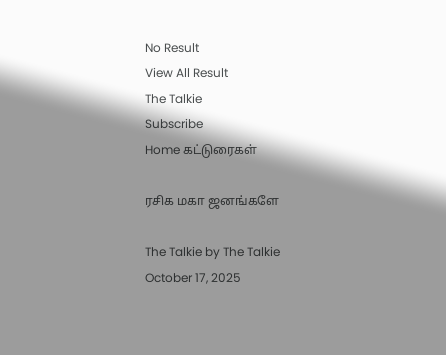No Result
View All Result
The Talkie
Subscribe
Home கட்டுரைகள்

ரசிக மகா ஜனங்களே

The Talkie by The Talkie
October 17, 2025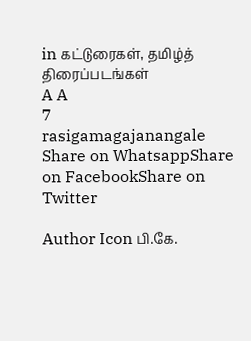in கட்டுரைகள், தமிழ்த் திரைப்படங்கள்
A A
7
rasigamagajanangale
Share on WhatsappShare on FacebookShare on Twitter

Author Icon பி.கே.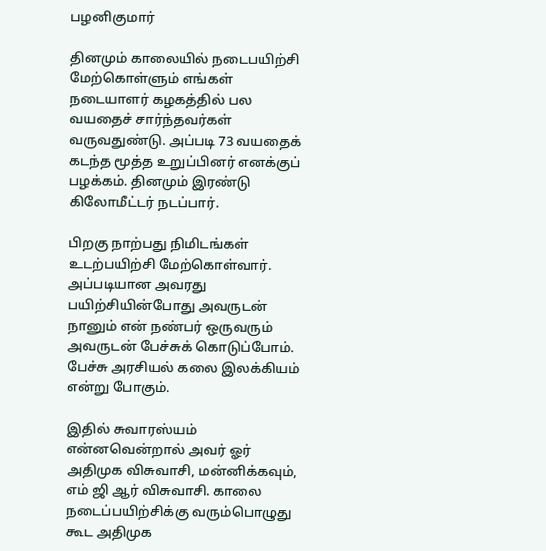பழனிகுமார்

தினமும் காலையில் நடைபயிற்சி மேற்கொள்ளும் எங்கள் நடையாளர் கழகத்தில் பல வயதைச் சார்ந்தவர்கள் வருவதுண்டு. அப்படி 73 வயதைக் கடந்த மூத்த உறுப்பினர் எனக்குப் பழக்கம். தினமும் இரண்டு கிலோமீட்டர் நடப்பார்.

பிறகு நாற்பது நிமிடங்கள் உடற்பயிற்சி மேற்கொள்வார். அப்படியான அவரது பயிற்சியின்போது அவருடன் நானும் என் நண்பர் ஒருவரும் அவருடன் பேச்சுக் கொடுப்போம். பேச்சு அரசியல் கலை இலக்கியம் என்று போகும்.

இதில் சுவாரஸ்யம் என்னவென்றால் அவர் ஓர் அதிமுக விசுவாசி, மன்னிக்கவும், எம் ஜி ஆர் விசுவாசி. காலை நடைப்பயிற்சிக்கு வரும்பொழுது கூட அதிமுக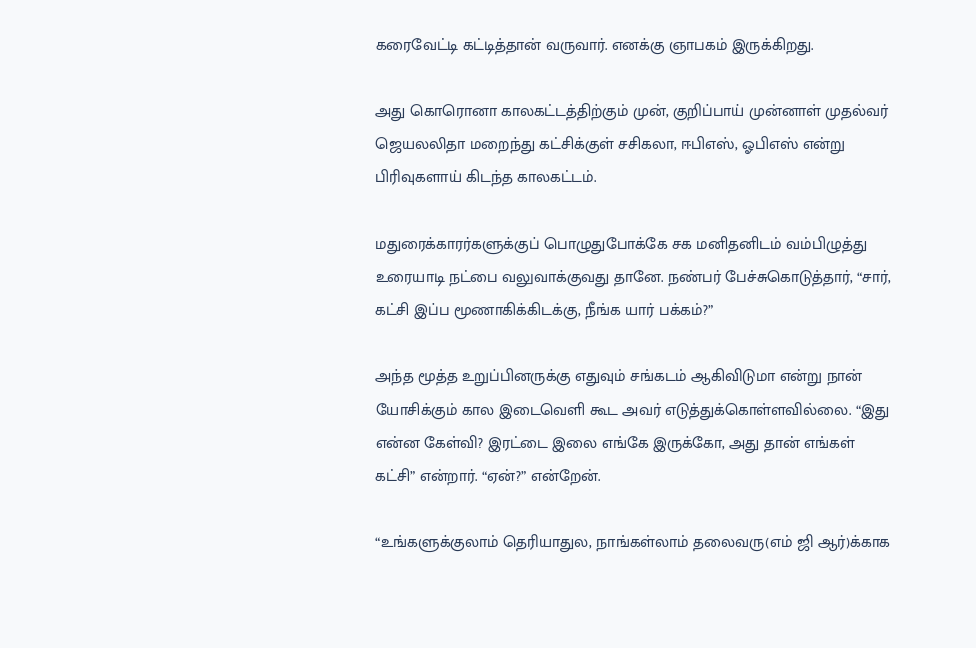கரைவேட்டி கட்டித்தான் வருவார். எனக்கு ஞாபகம் இருக்கிறது.

அது கொரொனா காலகட்டத்திற்கும் முன், குறிப்பாய் முன்னாள் முதல்வர் ஜெயலலிதா மறைந்து கட்சிக்குள் சசிகலா, ஈபிஎஸ், ஓபிஎஸ் என்று பிரிவுகளாய் கிடந்த காலகட்டம்.

மதுரைக்காரர்களுக்குப் பொழுதுபோக்கே சக மனிதனிடம் வம்பிழுத்து உரையாடி நட்பை வலுவாக்குவது தானே. நண்பர் பேச்சுகொடுத்தார், “சார், கட்சி இப்ப மூணாகிக்கிடக்கு, நீங்க யார் பக்கம்?”

அந்த மூத்த உறுப்பினருக்கு எதுவும் சங்கடம் ஆகிவிடுமா என்று நான் யோசிக்கும் கால இடைவெளி கூட அவர் எடுத்துக்கொள்ளவில்லை. “இது என்ன கேள்வி? இரட்டை இலை எங்கே இருக்கோ, அது தான் எங்கள் கட்சி” என்றார். “ஏன்?” என்றேன்.

“உங்களுக்குலாம் தெரியாதுல, நாங்கள்லாம் தலைவரு(எம் ஜி ஆர்)க்காக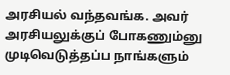அரசியல் வந்தவங்க. அவர் அரசியலுக்குப் போகணும்னு முடிவெடுத்தப்ப நாங்களும்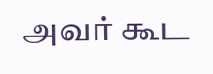அவர் கூட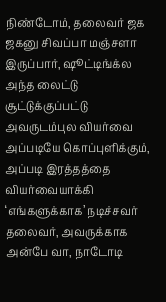நிண்டோம், தலைவர் ஜக ஜகனு சிவப்பா மஞ்சளா இருப்பார், ஷூட்டிங்க்ல அந்த லைட்டு சூட்டுக்குப்பட்டு அவருடம்புல வியர்வை அப்படியே கொப்புளிக்கும், அப்படி இரத்தத்தை வியர்வையாக்கி ‘எங்களுக்காக’ நடிச்சவர் தலைவர், அவருக்காக அன்பே வா, நாடோடி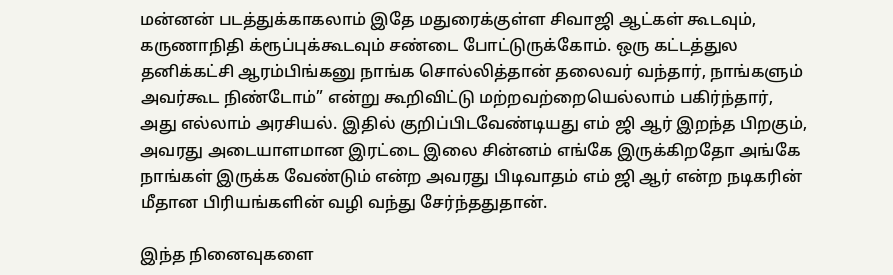மன்னன் படத்துக்காகலாம் இதே மதுரைக்குள்ள சிவாஜி ஆட்கள் கூடவும், கருணாநிதி க்ரூப்புக்கூடவும் சண்டை போட்டுருக்கோம். ஒரு கட்டத்துல தனிக்கட்சி ஆரம்பிங்கனு நாங்க சொல்லித்தான் தலைவர் வந்தார், நாங்களும் அவர்கூட நிண்டோம்” என்று கூறிவிட்டு மற்றவற்றையெல்லாம் பகிர்ந்தார், அது எல்லாம் அரசியல். இதில் குறிப்பிடவேண்டியது எம் ஜி ஆர் இறந்த பிறகும், அவரது அடையாளமான இரட்டை இலை சின்னம் எங்கே இருக்கிறதோ அங்கே நாங்கள் இருக்க வேண்டும் என்ற அவரது பிடிவாதம் எம் ஜி ஆர் என்ற நடிகரின் மீதான பிரியங்களின் வழி வந்து சேர்ந்ததுதான்.

இந்த நினைவுகளை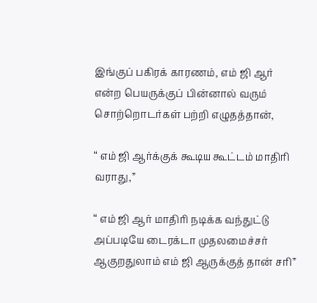இங்குப் பகிரக் காரணம், எம் ஜி ஆர் என்ற பெயருக்குப் பின்னால் வரும் சொற்றொடர்கள் பற்றி எழுதத்தான்,

“ எம் ஜி ஆர்க்குக் கூடிய கூட்டம் மாதிரி வராது,”

“ எம் ஜி ஆர் மாதிரி நடிக்க வந்துட்டு அப்படியே டைரக்டா முதலமைச்சர் ஆகுறதுலாம் எம் ஜி ஆருக்குத் தான் சரி”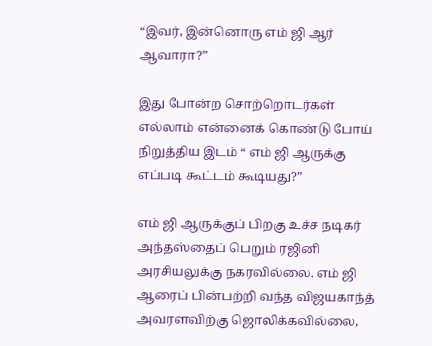“இவர், இன்னொரு எம் ஜி ஆர் ஆவாரா?”

இது போன்ற சொற்றொடர்கள் எல்லாம் என்னைக் கொண்டு போய் நிறுத்திய இடம் “ எம் ஜி ஆருக்கு எப்படி கூட்டம் கூடியது?”

எம் ஜி ஆருக்குப் பிறகு உச்ச நடிகர் அந்தஸ்தைப் பெறும் ரஜினி அரசியலுக்கு நகரவில்லை. எம் ஜி ஆரைப் பின்பற்றி வந்த விஜயகாந்த் அவரளவிற்கு ஜொலிக்கவில்லை,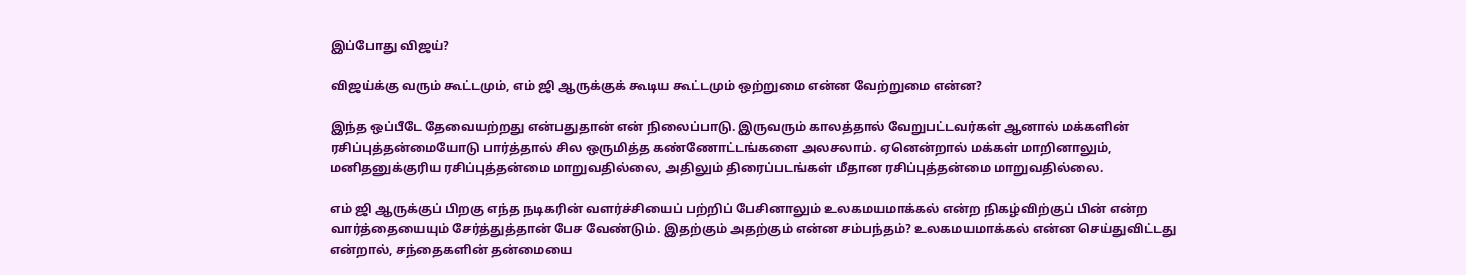இப்போது விஜய்?

விஜய்க்கு வரும் கூட்டமும், எம் ஜி ஆருக்குக் கூடிய கூட்டமும் ஒற்றுமை என்ன வேற்றுமை என்ன?

இந்த ஒப்பீடே தேவையற்றது என்பதுதான் என் நிலைப்பாடு. இருவரும் காலத்தால் வேறுபட்டவர்கள் ஆனால் மக்களின் ரசிப்புத்தன்மையோடு பார்த்தால் சில ஒருமித்த கண்ணோட்டங்களை அலசலாம். ஏனென்றால் மக்கள் மாறினாலும், மனிதனுக்குரிய ரசிப்புத்தன்மை மாறுவதில்லை, அதிலும் திரைப்படங்கள் மீதான ரசிப்புத்தன்மை மாறுவதில்லை.

எம் ஜி ஆருக்குப் பிறகு எந்த நடிகரின் வளர்ச்சியைப் பற்றிப் பேசினாலும் உலகமயமாக்கல் என்ற நிகழ்விற்குப் பின் என்ற வார்த்தையையும் சேர்த்துத்தான் பேச வேண்டும். இதற்கும் அதற்கும் என்ன சம்பந்தம்? உலகமயமாக்கல் என்ன செய்துவிட்டது என்றால், சந்தைகளின் தன்மையை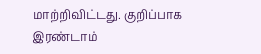மாற்றிவிட்டது. குறிப்பாக இரண்டாம்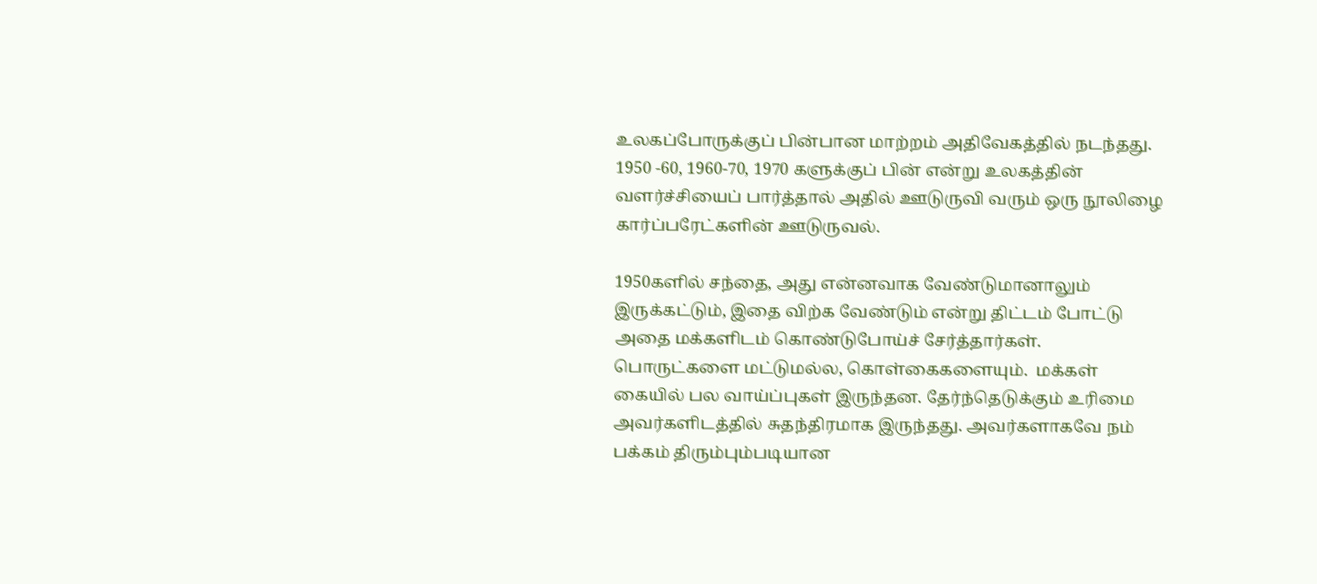உலகப்போருக்குப் பின்பான மாற்றம் அதிவேகத்தில் நடந்தது. 1950 -60, 1960-70, 1970 களுக்குப் பின் என்று உலகத்தின் வளர்ச்சியைப் பார்த்தால் அதில் ஊடுருவி வரும் ஒரு நூலிழை கார்ப்பரேட்களின் ஊடுருவல்.

1950களில் சந்தை, அது என்னவாக வேண்டுமானாலும் இருக்கட்டும், இதை விற்க வேண்டும் என்று திட்டம் போட்டு அதை மக்களிடம் கொண்டுபோய்ச் சேர்த்தார்கள். பொருட்களை மட்டுமல்ல, கொள்கைகளையும்.  மக்கள் கையில் பல வாய்ப்புகள் இருந்தன. தேர்ந்தெடுக்கும் உரிமை அவர்களிடத்தில் சுதந்திரமாக இருந்தது. அவர்களாகவே நம் பக்கம் திரும்பும்படியான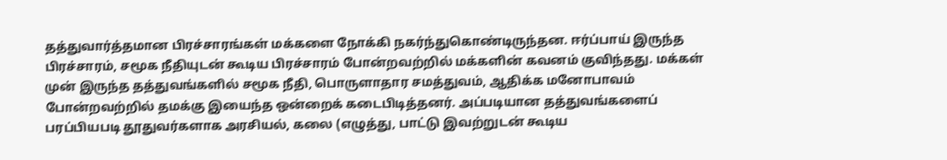தத்துவார்த்தமான பிரச்சாரங்கள் மக்களை நோக்கி நகர்ந்துகொண்டிருந்தன. ஈர்ப்பாய் இருந்த பிரச்சாரம், சமூக நீதியுடன் கூடிய பிரச்சாரம் போன்றவற்றில் மக்களின் கவனம் குவிந்தது. மக்கள் முன் இருந்த தத்துவங்களில் சமூக நீதி, பொருளாதார சமத்துவம், ஆதிக்க மனோபாவம் போன்றவற்றில் தமக்கு இயைந்த ஒன்றைக் கடைபிடித்தனர். அப்படியான தத்துவங்களைப் பரப்பியபடி தூதுவர்களாக அரசியல், கலை (எழுத்து, பாட்டு இவற்றுடன் கூடிய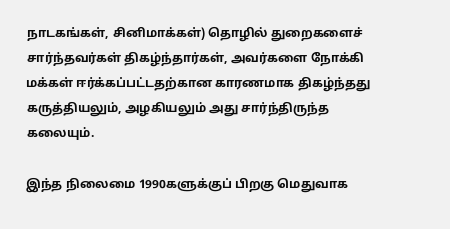நாடகங்கள், சினிமாக்கள்) தொழில் துறைகளைச் சார்ந்தவர்கள் திகழ்ந்தார்கள், அவர்களை நோக்கி மக்கள் ஈர்க்கப்பட்டதற்கான காரணமாக திகழ்ந்தது கருத்தியலும், அழகியலும் அது சார்ந்திருந்த கலையும்.

இந்த நிலைமை 1990களுக்குப் பிறகு மெதுவாக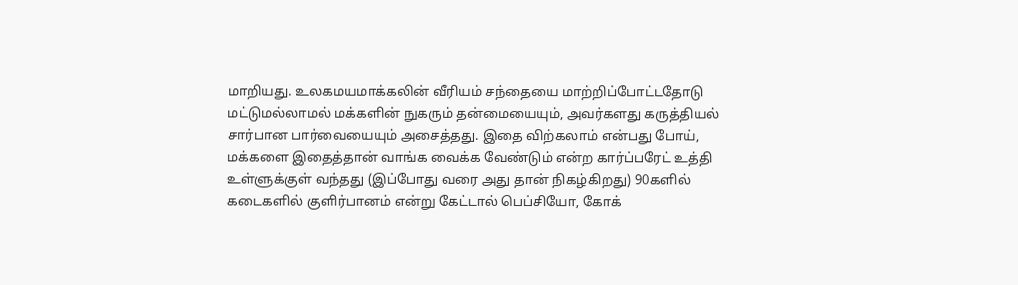மாறியது. உலகமயமாக்கலின் வீரியம் சந்தையை மாற்றிப்போட்டதோடு மட்டுமல்லாமல் மக்களின் நுகரும் தன்மையையும், அவர்களது கருத்தியல் சார்பான பார்வையையும் அசைத்தது. இதை விற்கலாம் என்பது போய், மக்களை இதைத்தான் வாங்க வைக்க வேண்டும் என்ற கார்ப்பரேட் உத்தி உள்ளுக்குள் வந்தது (இப்போது வரை அது தான் நிகழ்கிறது) 90களில் கடைகளில் குளிர்பானம் என்று கேட்டால் பெப்சியோ, கோக்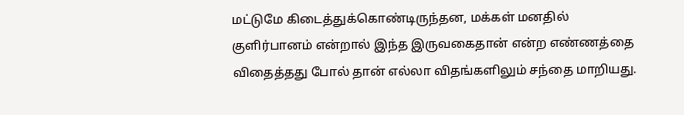மட்டுமே கிடைத்துக்கொண்டிருந்தன, மக்கள் மனதில் குளிர்பானம் என்றால் இந்த இருவகைதான் என்ற எண்ணத்தை விதைத்தது போல் தான் எல்லா விதங்களிலும் சந்தை மாறியது.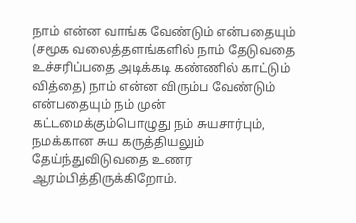நாம் என்ன வாங்க வேண்டும் என்பதையும் (சமூக வலைத்தளங்களில் நாம் தேடுவதை உச்சரிப்பதை அடிக்கடி கண்ணில் காட்டும் வித்தை) நாம் என்ன விரும்ப வேண்டும் என்பதையும் நம் முன் கட்டமைக்கும்பொழுது நம் சுயசார்பும், நமக்கான சுய கருத்தியலும் தேய்ந்துவிடுவதை உணர ஆரம்பித்திருக்கிறோம்.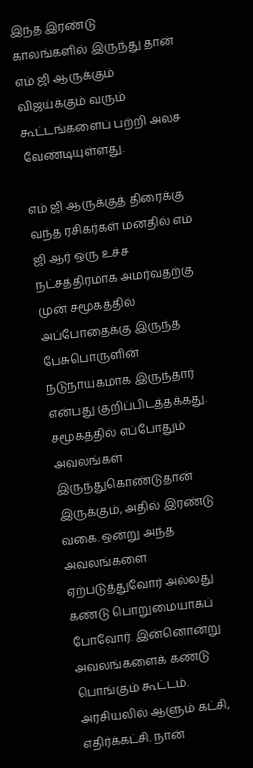இந்த இரண்டு காலங்களில் இருந்து தான் எம் ஜி ஆருக்கும் விஜய்க்கும் வரும் கூட்டங்களைப் பற்றி அலச வேண்டியுள்ளது.

எம் ஜி ஆருக்குத் திரைக்கு வந்த ரசிகர்கள் மனதில் எம் ஜி ஆர் ஒரு உச்ச நட்சத்திரமாக அமர்வதற்கு முன் சமூகத்தில் அப்போதைக்கு இருந்த பேசுபொருளின் நடுநாயகமாக இருந்தார் என்பது குறிப்பிடத்தக்கது. சமூகத்தில் எப்போதும் அவலங்கள் இருந்துகொண்டுதான் இருக்கும், அதில் இரண்டு வகை. ஒன்று அந்த அவலங்களை ஏற்படுத்துவோர் அல்லது கண்டு பொறுமையாகப் போவோர். இன்னொன்று அவலங்களைக் கண்டு பொங்கும் கூட்டம். அரசியலில் ஆளும் கட்சி, எதிர்க்கட்சி. நான்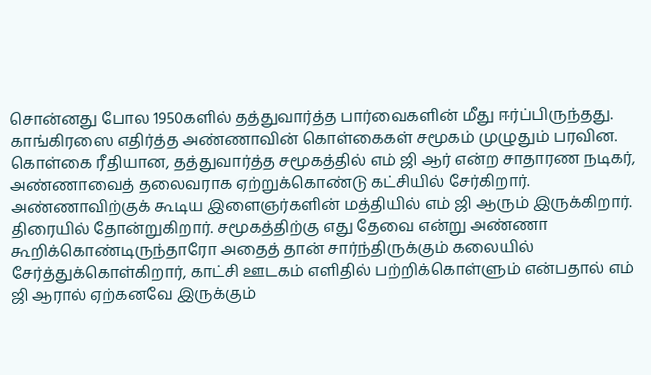சொன்னது போல 1950களில் தத்துவார்த்த பார்வைகளின் மீது ஈர்ப்பிருந்தது. காங்கிரஸை எதிர்த்த அண்ணாவின் கொள்கைகள் சமூகம் முழுதும் பரவின. கொள்கை ரீதியான, தத்துவார்த்த சமூகத்தில் எம் ஜி ஆர் என்ற சாதாரண நடிகர், அண்ணாவைத் தலைவராக ஏற்றுக்கொண்டு கட்சியில் சேர்கிறார். அண்ணாவிற்குக் கூடிய இளைஞர்களின் மத்தியில் எம் ஜி ஆரும் இருக்கிறார். திரையில் தோன்றுகிறார். சமூகத்திற்கு எது தேவை என்று அண்ணா கூறிக்கொண்டிருந்தாரோ அதைத் தான் சார்ந்திருக்கும் கலையில் சேர்த்துக்கொள்கிறார், காட்சி ஊடகம் எளிதில் பற்றிக்கொள்ளும் என்பதால் எம் ஜி ஆரால் ஏற்கனவே இருக்கும்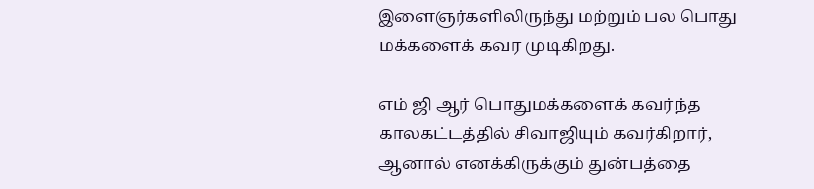இளைஞர்களிலிருந்து மற்றும் பல பொது மக்களைக் கவர முடிகிறது.

எம் ஜி ஆர் பொதுமக்களைக் கவர்ந்த காலகட்டத்தில் சிவாஜியும் கவர்கிறார், ஆனால் எனக்கிருக்கும் துன்பத்தை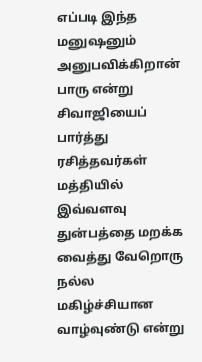எப்படி இந்த மனுஷனும் அனுபவிக்கிறான் பாரு என்று சிவாஜியைப் பார்த்து ரசித்தவர்கள் மத்தியில் இவ்வளவு துன்பத்தை மறக்க வைத்து வேறொரு நல்ல மகிழ்ச்சியான வாழ்வுண்டு என்று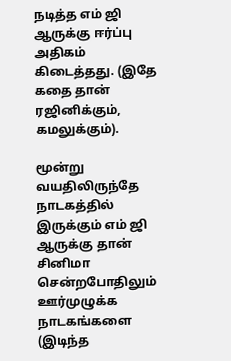நடித்த எம் ஜி ஆருக்கு ஈர்ப்பு அதிகம் கிடைத்தது. (இதே கதை தான் ரஜினிக்கும், கமலுக்கும்).

மூன்று வயதிலிருந்தே நாடகத்தில் இருக்கும் எம் ஜி ஆருக்கு தான் சினிமா சென்றபோதிலும் ஊர்முழுக்க நாடகங்களை (இடிந்த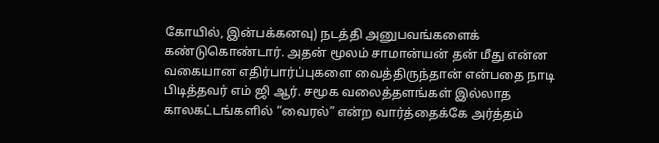கோயில், இன்பக்கனவு) நடத்தி அனுபவங்களைக் கண்டுகொண்டார். அதன் மூலம் சாமான்யன் தன் மீது என்ன வகையான எதிர்பார்ப்புகளை வைத்திருந்தான் என்பதை நாடி பிடித்தவர் எம் ஜி ஆர். சமூக வலைத்தளங்கள் இல்லாத காலகட்டங்களில் “வைரல்” என்ற வார்த்தைக்கே அர்த்தம்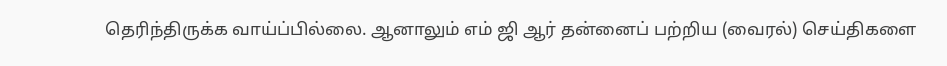தெரிந்திருக்க வாய்ப்பில்லை. ஆனாலும் எம் ஜி ஆர் தன்னைப் பற்றிய (வைரல்) செய்திகளை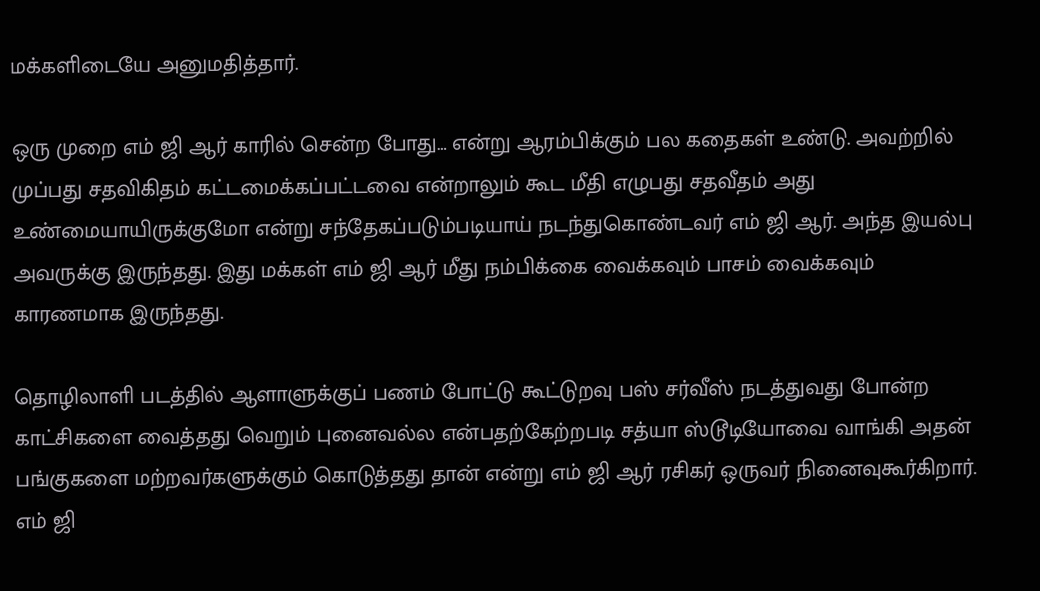மக்களிடையே அனுமதித்தார்.

ஒரு முறை எம் ஜி ஆர் காரில் சென்ற போது… என்று ஆரம்பிக்கும் பல கதைகள் உண்டு. அவற்றில் முப்பது சதவிகிதம் கட்டமைக்கப்பட்டவை என்றாலும் கூட மீதி எழுபது சதவீதம் அது உண்மையாயிருக்குமோ என்று சந்தேகப்படும்படியாய் நடந்துகொண்டவர் எம் ஜி ஆர். அந்த இயல்பு அவருக்கு இருந்தது. இது மக்கள் எம் ஜி ஆர் மீது நம்பிக்கை வைக்கவும் பாசம் வைக்கவும் காரணமாக இருந்தது.

தொழிலாளி படத்தில் ஆளாளுக்குப் பணம் போட்டு கூட்டுறவு பஸ் சர்வீஸ் நடத்துவது போன்ற காட்சிகளை வைத்தது வெறும் புனைவல்ல என்பதற்கேற்றபடி சத்யா ஸ்டூடியோவை வாங்கி அதன் பங்குகளை மற்றவர்களுக்கும் கொடுத்தது தான் என்று எம் ஜி ஆர் ரசிகர் ஒருவர் நினைவுகூர்கிறார். எம் ஜி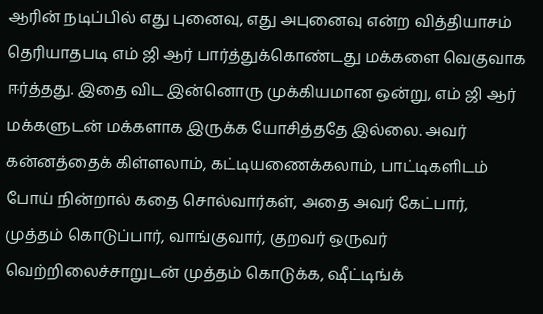ஆரின் நடிப்பில் எது புனைவு, எது அபுனைவு என்ற வித்தியாசம் தெரியாதபடி எம் ஜி ஆர் பார்த்துக்கொண்டது மக்களை வெகுவாக ஈர்த்தது. இதை விட இன்னொரு முக்கியமான ஒன்று, எம் ஜி ஆர் மக்களுடன் மக்களாக இருக்க யோசித்ததே இல்லை. அவர் கன்னத்தைக் கிள்ளலாம், கட்டியணைக்கலாம், பாட்டிகளிடம் போய் நின்றால் கதை சொல்வார்கள், அதை அவர் கேட்பார், முத்தம் கொடுப்பார், வாங்குவார், குறவர் ஒருவர் வெற்றிலைச்சாறுடன் முத்தம் கொடுக்க, ஷீட்டிங்க்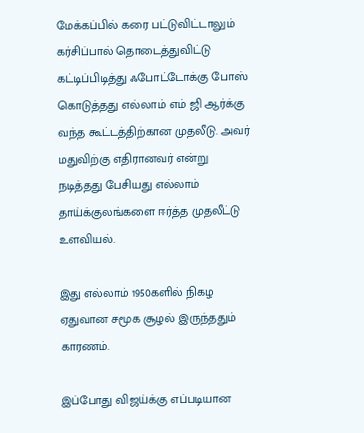மேக்கப்பில் கரை பட்டுவிட்டாலும் கர்சிப்பால் தொடைத்துவிட்டு கட்டிப்பிடித்து ஃபோட்டோக்கு போஸ் கொடுத்தது எல்லாம் எம் ஜி ஆர்க்கு வந்த கூட்டத்திற்கான முதலீடு. அவர் மதுவிற்கு எதிரானவர் என்று நடித்தது பேசியது எல்லாம் தாய்க்குலங்களை ஈர்த்த முதலீட்டு உளவியல்.

இது எல்லாம் 1950களில் நிகழ ஏதுவான சமூக சூழல் இருந்ததும் காரணம்.

இப்போது விஜய்க்கு எப்படியான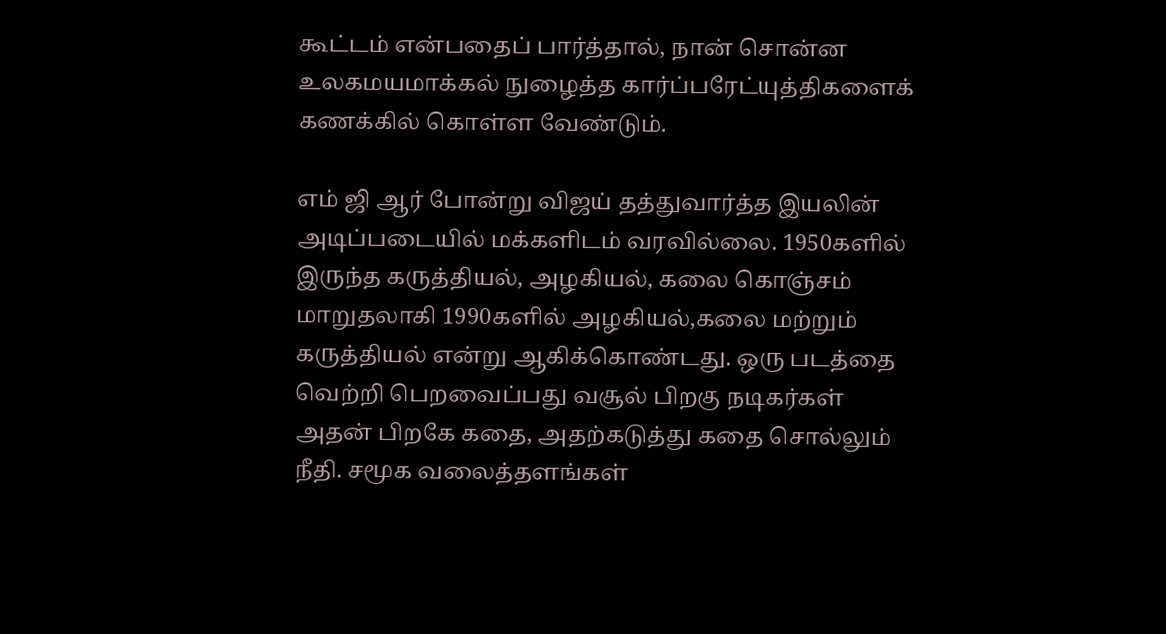கூட்டம் என்பதைப் பார்த்தால், நான் சொன்ன உலகமயமாக்கல் நுழைத்த கார்ப்பரேட்யுத்திகளைக் கணக்கில் கொள்ள வேண்டும்.

எம் ஜி ஆர் போன்று விஜய் தத்துவார்த்த இயலின் அடிப்படையில் மக்களிடம் வரவில்லை. 1950களில் இருந்த கருத்தியல், அழகியல், கலை கொஞ்சம் மாறுதலாகி 1990களில் அழகியல்,கலை மற்றும் கருத்தியல் என்று ஆகிக்கொண்டது. ஒரு படத்தை வெற்றி பெறவைப்பது வசூல் பிறகு நடிகர்கள் அதன் பிறகே கதை, அதற்கடுத்து கதை சொல்லும் நீதி. சமூக வலைத்தளங்கள்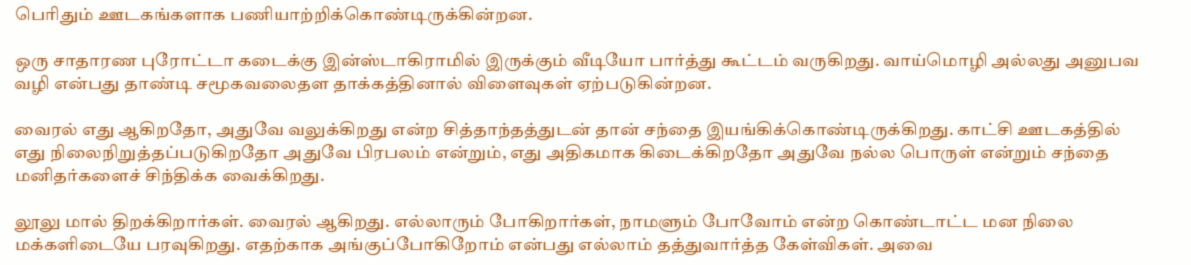பெரிதும் ஊடகங்களாக பணியாற்றிக்கொண்டிருக்கின்றன.

ஒரு சாதாரண புரோட்டா கடைக்கு இன்ஸ்டாகிராமில் இருக்கும் வீடியோ பார்த்து கூட்டம் வருகிறது. வாய்மொழி அல்லது அனுபவ வழி என்பது தாண்டி சமூகவலைதள தாக்கத்தினால் விளைவுகள் ஏற்படுகின்றன.

வைரல் எது ஆகிறதோ, அதுவே வலுக்கிறது என்ற சித்தாந்தத்துடன் தான் சந்தை இயங்கிக்கொண்டிருக்கிறது. காட்சி ஊடகத்தில் எது நிலைநிறுத்தப்படுகிறதோ அதுவே பிரபலம் என்றும், எது அதிகமாக கிடைக்கிறதோ அதுவே நல்ல பொருள் என்றும் சந்தை மனிதர்களைச் சிந்திக்க வைக்கிறது.

லூலு மால் திறக்கிறார்கள். வைரல் ஆகிறது. எல்லாரும் போகிறார்கள், நாமளும் போவோம் என்ற கொண்டாட்ட மன நிலை மக்களிடையே பரவுகிறது. எதற்காக அங்குப்போகிறோம் என்பது எல்லாம் தத்துவார்த்த கேள்விகள். அவை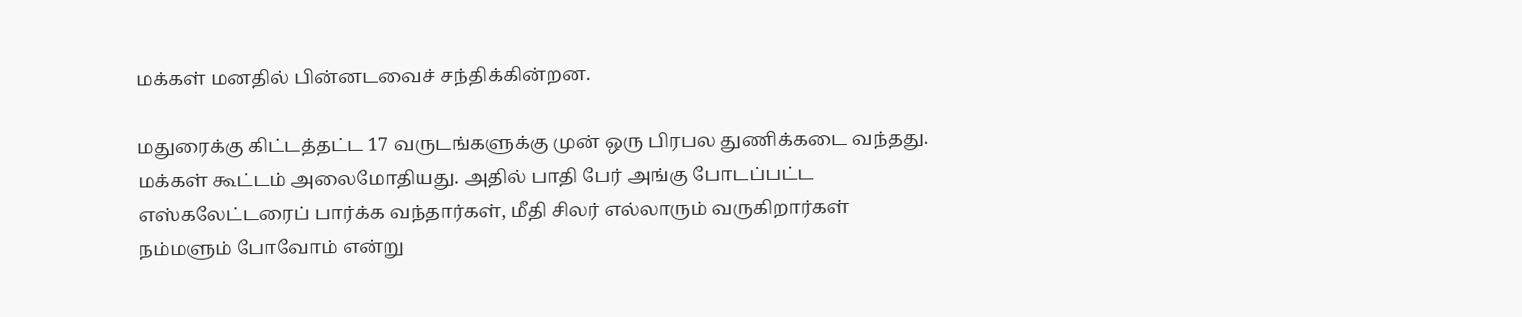மக்கள் மனதில் பின்னடவைச் சந்திக்கின்றன.

மதுரைக்கு கிட்டத்தட்ட 17 வருடங்களுக்கு முன் ஒரு பிரபல துணிக்கடை வந்தது. மக்கள் கூட்டம் அலைமோதியது. அதில் பாதி பேர் அங்கு போடப்பட்ட எஸ்கலேட்டரைப் பார்க்க வந்தார்கள், மீதி சிலர் எல்லாரும் வருகிறார்கள் நம்மளும் போவோம் என்று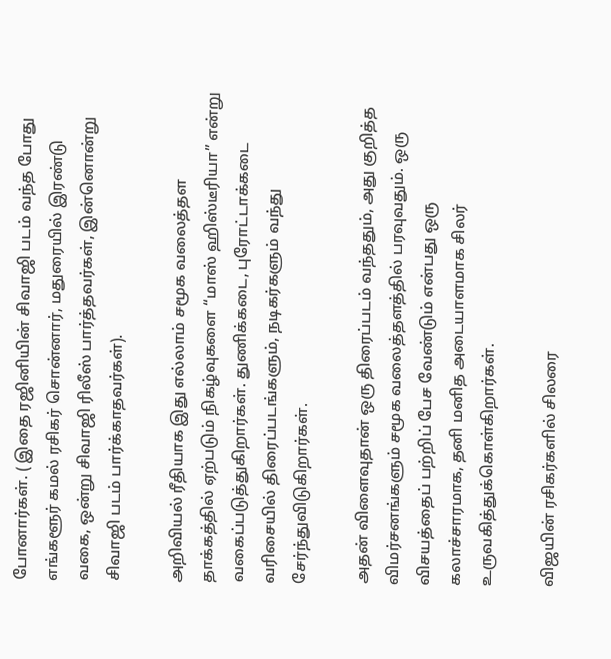போனார்கள். ( இதை ரஜினியின் சிவாஜி படம் வந்த போது எங்களூர் கமல் ரசிகர் சொன்னார், மதுரையில் இரண்டு வகை, ஒன்று சிவாஜி ரிலீஸ் பார்த்தவர்கள், இன்னொன்று சிவாஜி படம் பார்க்காதவர்கள்).

அறிவியல் ரீதியாக இது எல்லாம் சமூக வலைத்தள தாக்கத்தில் ஏற்படும் நிகழ்வுகளை “மாஸ் ஹிஸ்டீரியா” என்று வகைப்படுத்துகிறார்கள். துணிக்கடை, புரோட்டாக்கடை வரிசையில் திரைப்படங்களும், நடிகர்களும் வந்து சேர்ந்துவிடுகிறார்கள்.

அதன் விளைவுதான் ஒரு திரைப்படம் வந்ததும், அது குறித்த விமர்சனங்களும் சமூக வலைத்தளத்தில் பரவுவதும். ஒரு விசயத்தைப் பற்றிப் பேச வேண்டும் என்பது ஒரு கலாச்சாரமாக, தனி மனித அடையாளமாக சிலர் உருவகித்துக்கொள்கிறார்கள்.

விஜயின் ரசிகர்களில் சிலரை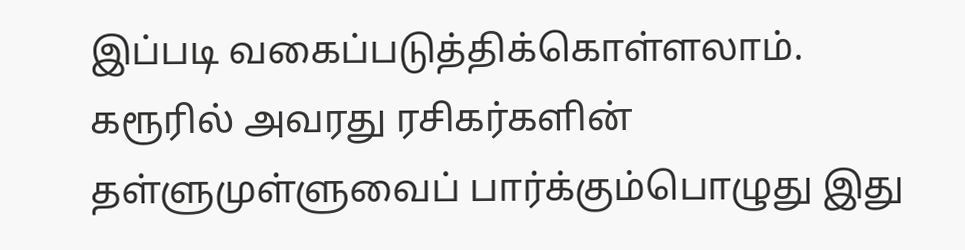இப்படி வகைப்படுத்திக்கொள்ளலாம். கரூரில் அவரது ரசிகர்களின் தள்ளுமுள்ளுவைப் பார்க்கும்பொழுது இது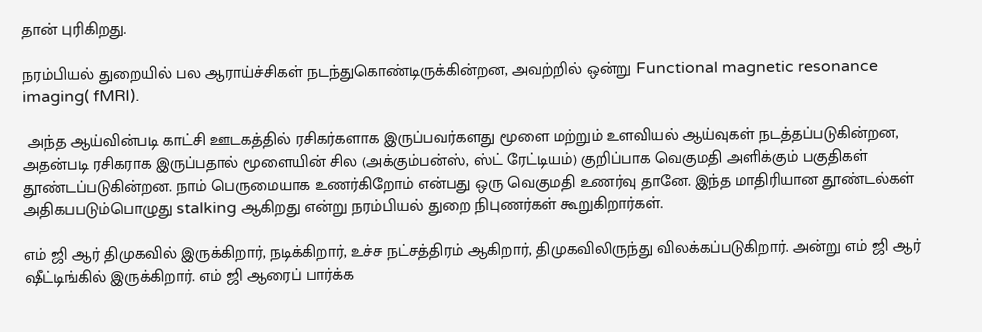தான் புரிகிறது.

நரம்பியல் துறையில் பல ஆராய்ச்சிகள் நடந்துகொண்டிருக்கின்றன, அவற்றில் ஒன்று Functional magnetic resonance imaging( fMRI).

 அந்த ஆய்வின்படி காட்சி ஊடகத்தில் ரசிகர்களாக இருப்பவர்களது மூளை மற்றும் உளவியல் ஆய்வுகள் நடத்தப்படுகின்றன, அதன்படி ரசிகராக இருப்பதால் மூளையின் சில (அக்கும்பன்ஸ், ஸ்ட் ரேட்டியம்) குறிப்பாக வெகுமதி அளிக்கும் பகுதிகள் தூண்டப்படுகின்றன. நாம் பெருமையாக உணர்கிறோம் என்பது ஒரு வெகுமதி உணர்வு தானே. இந்த மாதிரியான தூண்டல்கள் அதிகபபடும்பொழுது stalking ஆகிறது என்று நரம்பியல் துறை நிபுணர்கள் கூறுகிறார்கள்.

எம் ஜி ஆர் திமுகவில் இருக்கிறார், நடிக்கிறார், உச்ச நட்சத்திரம் ஆகிறார், திமுகவிலிருந்து விலக்கப்படுகிறார். அன்று எம் ஜி ஆர் ஷீட்டிங்கில் இருக்கிறார். எம் ஜி ஆரைப் பார்க்க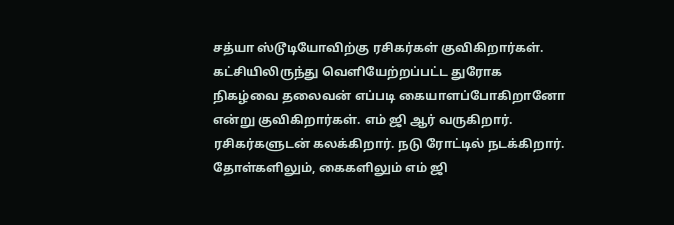சத்யா ஸ்டூடியோவிற்கு ரசிகர்கள் குவிகிறார்கள். கட்சியிலிருந்து வெளியேற்றப்பட்ட துரோக நிகழ்வை தலைவன் எப்படி கையாளப்போகிறானோ என்று குவிகிறார்கள். எம் ஜி ஆர் வருகிறார். ரசிகர்களுடன் கலக்கிறார். நடு ரோட்டில் நடக்கிறார். தோள்களிலும், கைகளிலும் எம் ஜி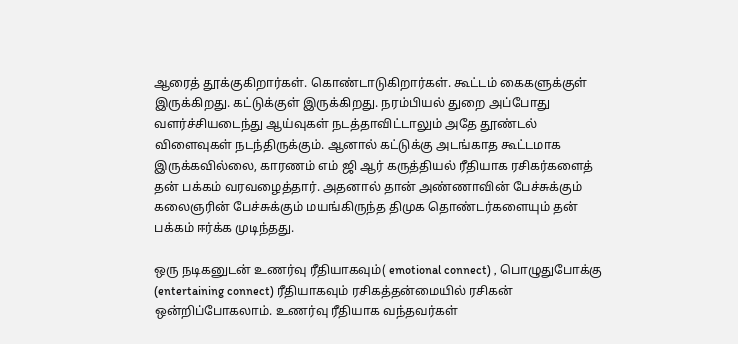ஆரைத் தூக்குகிறார்கள். கொண்டாடுகிறார்கள். கூட்டம் கைகளுக்குள் இருக்கிறது. கட்டுக்குள் இருக்கிறது. நரம்பியல் துறை அப்போது வளர்ச்சியடைந்து ஆய்வுகள் நடத்தாவிட்டாலும் அதே தூண்டல் விளைவுகள் நடந்திருக்கும். ஆனால் கட்டுக்கு அடங்காத கூட்டமாக இருக்கவில்லை, காரணம் எம் ஜி ஆர் கருத்தியல் ரீதியாக ரசிகர்களைத் தன் பக்கம் வரவழைத்தார். அதனால் தான் அண்ணாவின் பேச்சுக்கும் கலைஞரின் பேச்சுக்கும் மயங்கிருந்த திமுக தொண்டர்களையும் தன் பக்கம் ஈர்க்க முடிந்தது.

ஒரு நடிகனுடன் உணர்வு ரீதியாகவும்( emotional connect) , பொழுதுபோக்கு (entertaining connect) ரீதியாகவும் ரசிகத்தன்மையில் ரசிகன் ஒன்றிப்போகலாம். உணர்வு ரீதியாக வந்தவர்கள்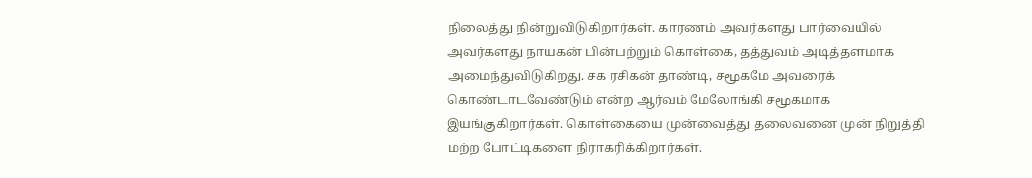நிலைத்து நின்றுவிடுகிறார்கள். காரணம் அவர்களது பார்வையில் அவர்களது நாயகன் பின்பற்றும் கொள்கை, தத்துவம் அடித்தளமாக அமைந்துவிடுகிறது. சக ரசிகன் தாண்டி, சமூகமே அவரைக் கொண்டாடவேண்டும் என்ற ஆர்வம் மேலோங்கி சமூகமாக இயங்குகிறார்கள். கொள்கையை முன்வைத்து தலைவனை முன் நிறுத்தி மற்ற போட்டிகளை நிராகரிக்கிறார்கள்.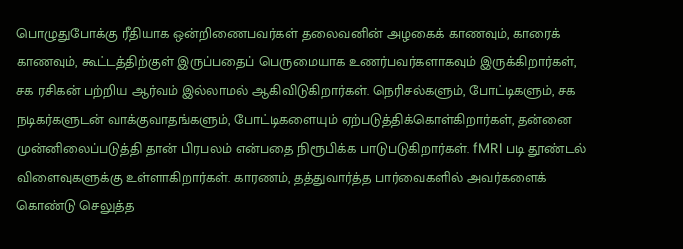பொழுதுபோக்கு ரீதியாக ஒன்றிணைபவர்கள் தலைவனின் அழகைக் காணவும், காரைக் காணவும், கூட்டத்திற்குள் இருப்பதைப் பெருமையாக உணர்பவர்களாகவும் இருக்கிறார்கள், சக ரசிகன் பற்றிய ஆர்வம் இல்லாமல் ஆகிவிடுகிறார்கள். நெரிசல்களும், போட்டிகளும், சக நடிகர்களுடன் வாக்குவாதங்களும், போட்டிகளையும் ஏற்படுத்திக்கொள்கிறார்கள், தன்னை முன்னிலைப்படுத்தி தான் பிரபலம் என்பதை நிரூபிக்க பாடுபடுகிறார்கள். fMRI படி தூண்டல் விளைவுகளுக்கு உள்ளாகிறார்கள். காரணம், தத்துவார்த்த பார்வைகளில் அவர்களைக் கொண்டு செலுத்த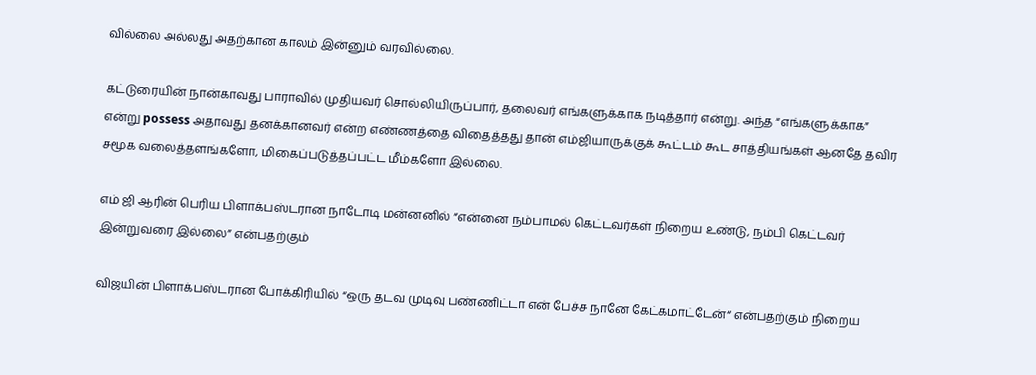வில்லை அல்லது அதற்கான காலம் இன்னும் வரவில்லை.

கட்டுரையின் நான்காவது பாராவில் முதியவர் சொல்லியிருப்பார், தலைவர் எங்களுக்காக நடித்தார் என்று. அந்த “எங்களுக்காக” என்று possess அதாவது தனக்கானவர் என்ற எண்ணத்தை விதைத்தது தான் எம்ஜியாருக்குக் கூட்டம் கூட சாத்தியங்கள் ஆனதே தவிர சமூக வலைத்தளங்களோ, மிகைப்படுத்தப்பட்ட மீம்களோ இல்லை.

எம் ஜி ஆரின் பெரிய பிளாக்பஸ்டரான நாடோடி மன்னனில் “என்னை நம்பாமல் கெட்டவர்கள் நிறைய உண்டு, நம்பி கெட்டவர் இன்றுவரை இல்லை” என்பதற்கும்

விஜயின் பிளாக்பஸ்டரான போக்கிரியில் “ஒரு தடவ முடிவு பண்ணிட்டா என் பேச்ச நானே கேட்கமாட்டேன்“ என்பதற்கும் நிறைய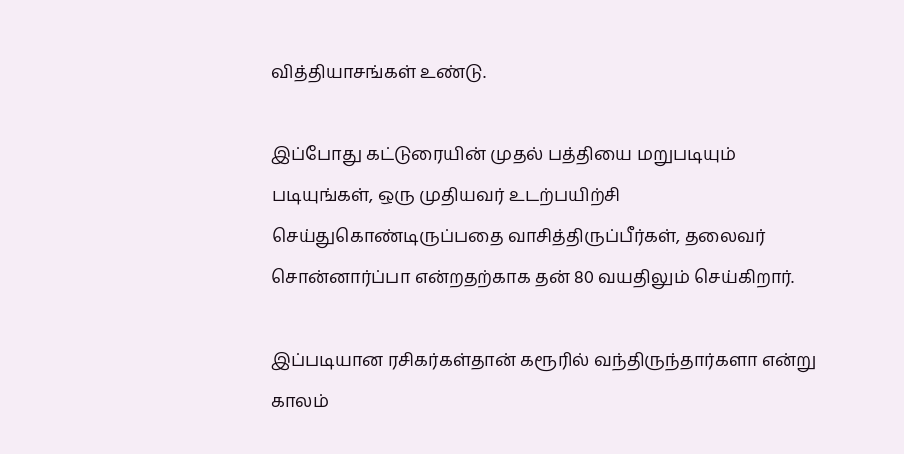வித்தியாசங்கள் உண்டு.

இப்போது கட்டுரையின் முதல் பத்தியை மறுபடியும் படியுங்கள், ஒரு முதியவர் உடற்பயிற்சி செய்துகொண்டிருப்பதை வாசித்திருப்பீர்கள், தலைவர் சொன்னார்ப்பா என்றதற்காக தன் 80 வயதிலும் செய்கிறார்.

இப்படியான ரசிகர்கள்தான் கரூரில் வந்திருந்தார்களா என்று காலம்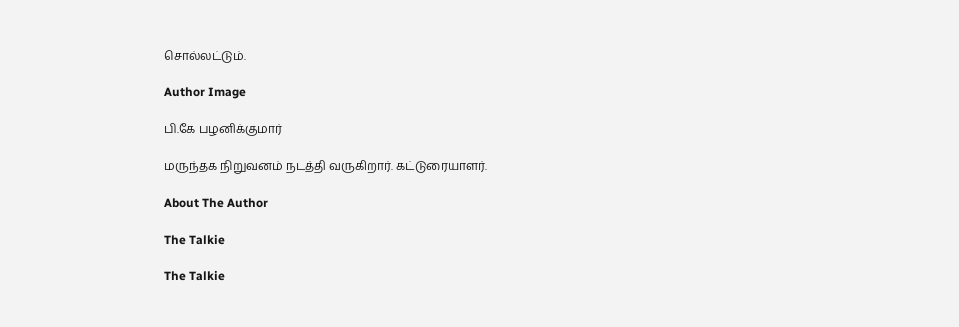சொல்லட்டும்.

Author Image

பி.கே பழனிக்குமார்

மருந்தக நிறுவனம் நடத்தி வருகிறார். கட்டுரையாளர்.

About The Author

The Talkie

The Talkie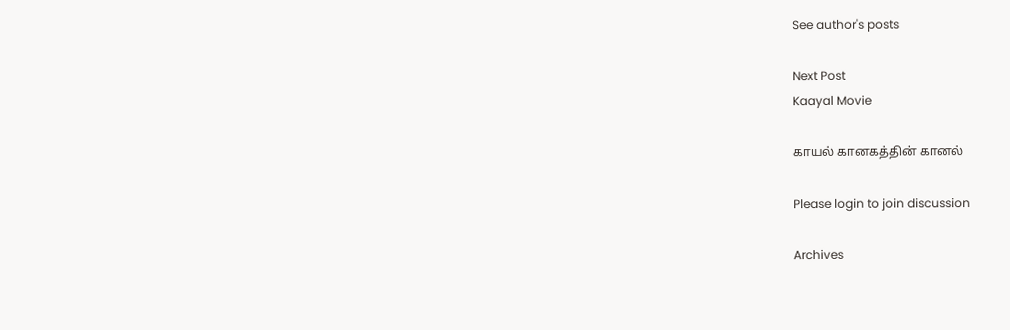See author's posts

Next Post
Kaayal Movie

காயல் கானகத்தின் கானல்

Please login to join discussion

Archives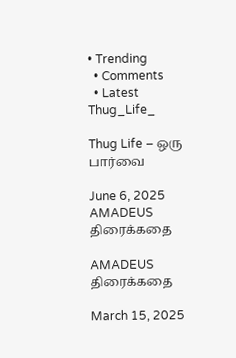• Trending
  • Comments
  • Latest
Thug_Life_

Thug Life – ஒரு பார்வை

June 6, 2025
AMADEUS திரைக்கதை

AMADEUS திரைக்கதை

March 15, 2025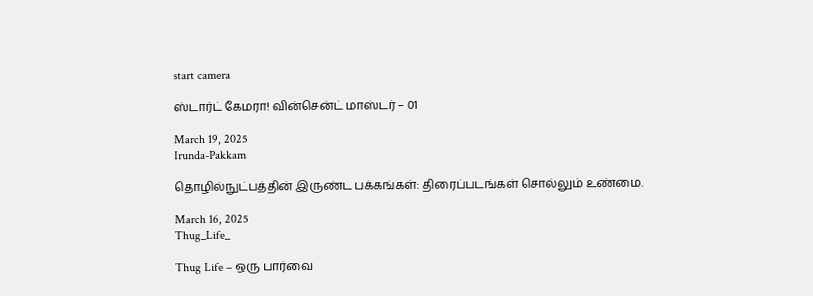start camera

ஸ்டார்ட் கேமரா! வின்சென்ட் மாஸ்டர் – 01

March 19, 2025
Irunda-Pakkam

தொழில்நுட்பத்தின் இருண்ட பக்கங்கள்: திரைப்படங்கள் சொல்லும் உண்மை.

March 16, 2025
Thug_Life_

Thug Life – ஒரு பார்வை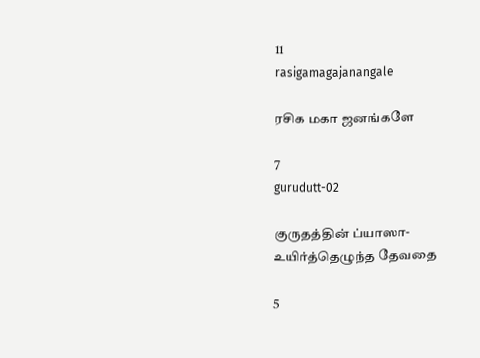11
rasigamagajanangale

ரசிக மகா ஜனங்களே

7
gurudutt-02

குருதத்தின் ப்யாஸா- உயிர்த்தெழுந்த தேவதை

5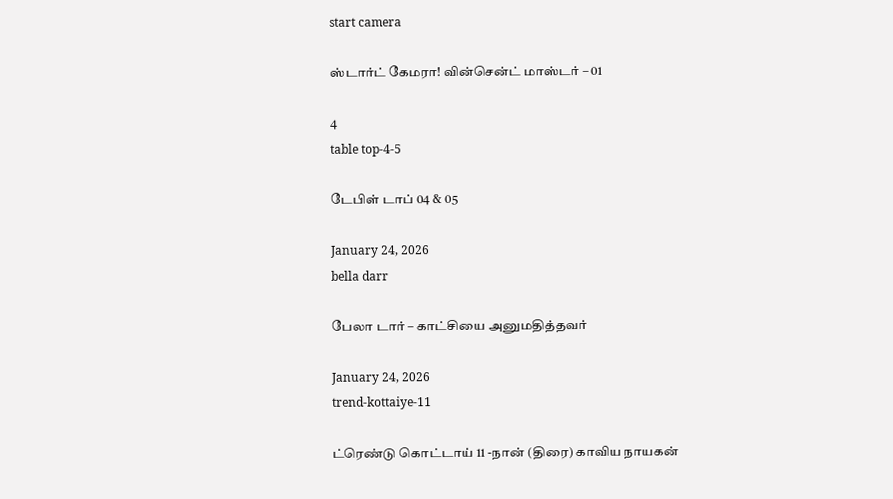start camera

ஸ்டார்ட் கேமரா! வின்சென்ட் மாஸ்டர் – 01

4
table top-4-5

டேபிள் டாப் 04 & 05

January 24, 2026
bella darr

பேலா டார் – காட்சியை அனுமதித்தவர்

January 24, 2026
trend-kottaiye-11

ட்ரெண்டு கொட்டாய் 11 -நான் (திரை) காவிய நாயகன்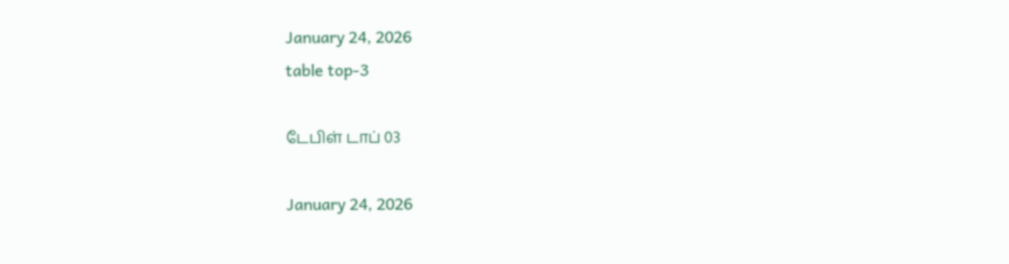January 24, 2026
table top-3

டேபிள் டாப் 03

January 24, 2026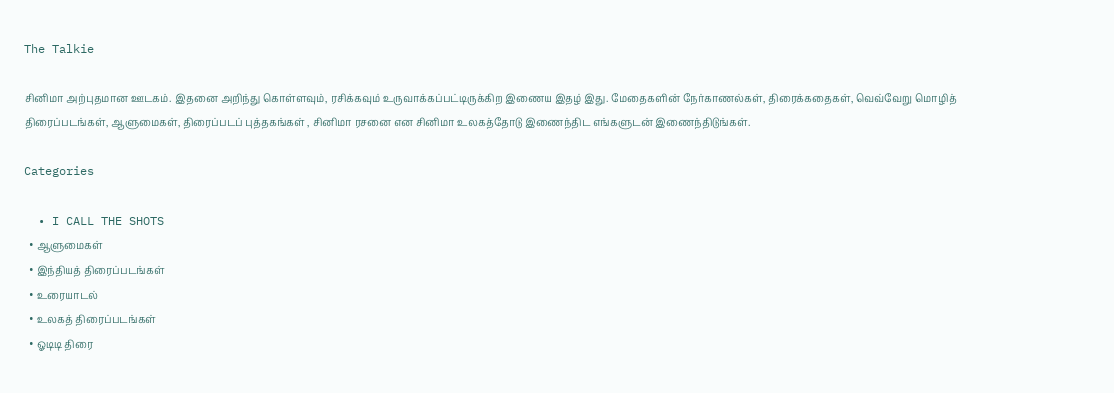The Talkie

சினிமா அற்புதமான ஊடகம். இதனை அறிந்து கொள்ளவும், ரசிக்கவும் உருவாக்கப்பட்டிருக்கிற இணைய இதழ் இது. மேதைகளின் நேர்காணல்கள், திரைக்கதைகள், வெவ்வேறு மொழித் திரைப்படங்கள், ஆளுமைகள், திரைப்படப் புத்தகங்கள் , சினிமா ரசனை என சினிமா உலகத்தோடு இணைந்திட எங்களுடன் இணைந்திடுங்கள்.

Categories

  • I CALL THE SHOTS
  • ஆளுமைகள்
  • இந்தியத் திரைப்படங்கள்
  • உரையாடல்
  • உலகத் திரைப்படங்கள்
  • ஓடிடி திரை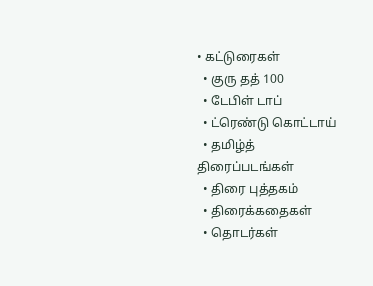• கட்டுரைகள்
  • குரு தத் 100
  • டேபிள் டாப்
  • ட்ரெண்டு கொட்டாய்
  • தமிழ்த் திரைப்படங்கள்
  • திரை புத்தகம்
  • திரைக்கதைகள்
  • தொடர்கள்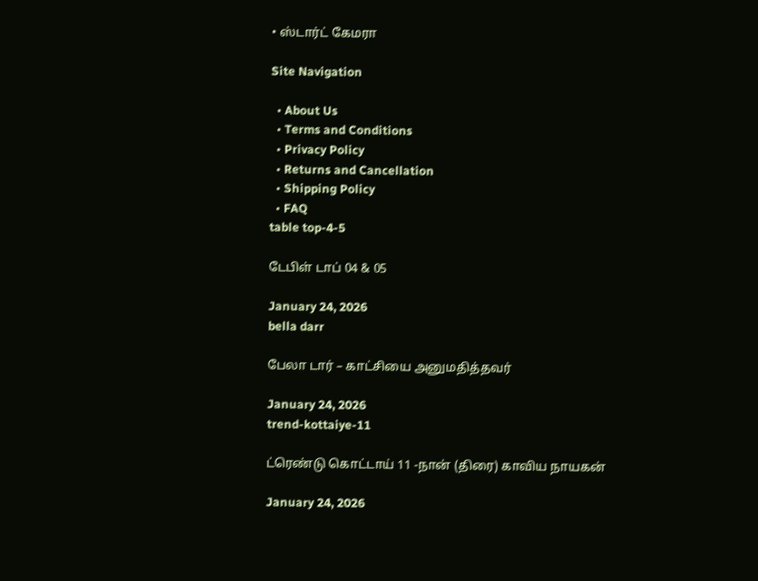• ஸ்டார்ட் கேமரா

Site Navigation

  • About Us
  • Terms and Conditions
  • Privacy Policy
  • Returns and Cancellation
  • Shipping Policy
  • FAQ
table top-4-5

டேபிள் டாப் 04 & 05

January 24, 2026
bella darr

பேலா டார் – காட்சியை அனுமதித்தவர்

January 24, 2026
trend-kottaiye-11

ட்ரெண்டு கொட்டாய் 11 -நான் (திரை) காவிய நாயகன்

January 24, 2026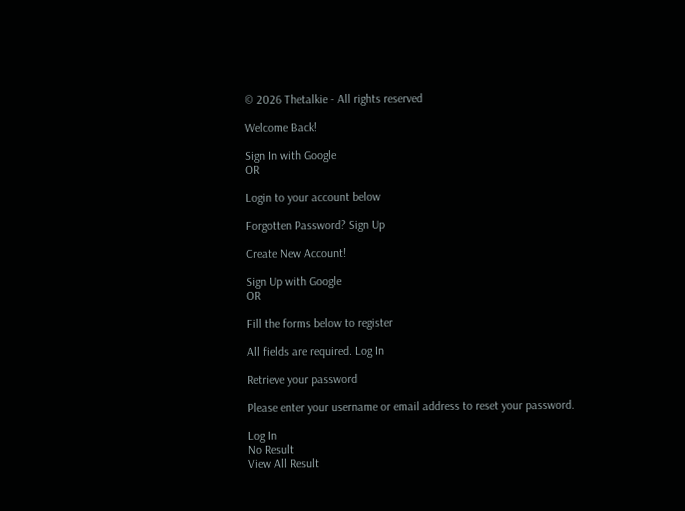© 2026 Thetalkie - All rights reserved

Welcome Back!

Sign In with Google
OR

Login to your account below

Forgotten Password? Sign Up

Create New Account!

Sign Up with Google
OR

Fill the forms below to register

All fields are required. Log In

Retrieve your password

Please enter your username or email address to reset your password.

Log In
No Result
View All Result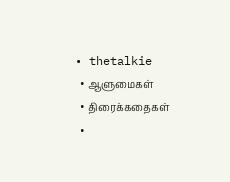• thetalkie
  • ஆளுமைகள்
  • திரைக்கதைகள்
  •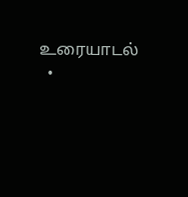உரையாடல்
  •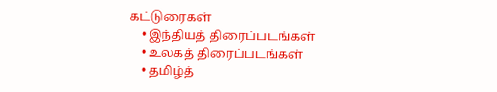கட்டுரைகள்
    • இந்தியத் திரைப்படங்கள்
    • உலகத் திரைப்படங்கள்
    • தமிழ்த்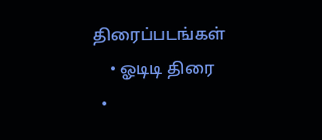திரைப்படங்கள்
    • ஓடிடி திரை
  •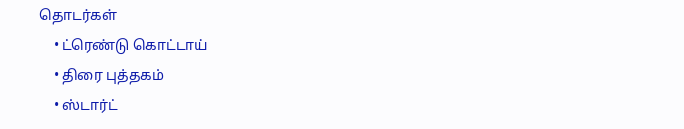தொடர்கள்
    • ட்ரெண்டு கொட்டாய்
    • திரை புத்தகம்
    • ஸ்டார்ட்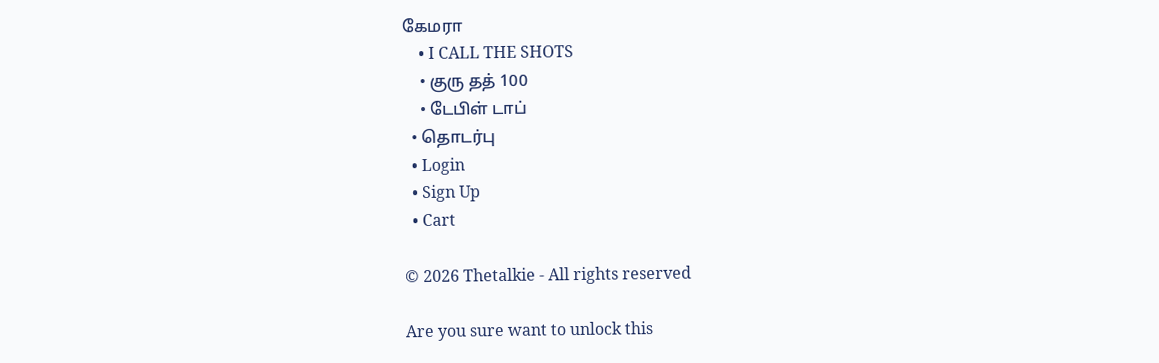கேமரா
    • I CALL THE SHOTS
    • குரு தத் 100
    • டேபிள் டாப்
  • தொடர்பு
  • Login
  • Sign Up
  • Cart

© 2026 Thetalkie - All rights reserved

Are you sure want to unlock this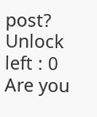post?
Unlock left : 0
Are you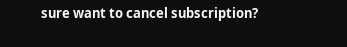sure want to cancel subscription?